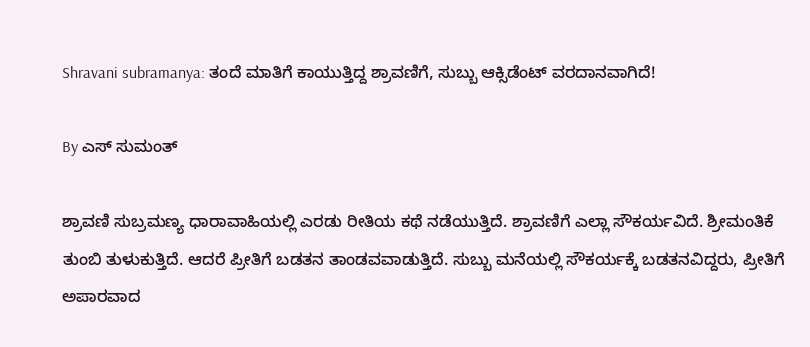Shravani subramanya: ತಂದೆ ಮಾತಿಗೆ ಕಾಯುತ್ತಿದ್ದ ಶ್ರಾವಣಿಗೆ, ಸುಬ್ಬು ಆಕ್ಸಿಡೆಂಟ್ ವರದಾನವಾಗಿದೆ!

By ಎಸ್ ಸುಮಂತ್

ಶ್ರಾವಣಿ ಸುಬ್ರಮಣ್ಯ ಧಾರಾವಾಹಿಯಲ್ಲಿ ಎರಡು ರೀತಿಯ ಕಥೆ ನಡೆಯುತ್ತಿದೆ. ಶ್ರಾವಣಿಗೆ ಎಲ್ಲಾ ಸೌಕರ್ಯವಿದೆ. ಶ್ರೀಮಂತಿಕೆ ತುಂಬಿ ತುಳುಕುತ್ತಿದೆ. ಆದರೆ ಪ್ರೀತಿಗೆ ಬಡತನ ತಾಂಡವವಾಡುತ್ತಿದೆ. ಸುಬ್ಬು ಮನೆಯಲ್ಲಿ ಸೌಕರ್ಯಕ್ಕೆ ಬಡತನವಿದ್ದರು, ಪ್ರೀತಿಗೆ ಅಪಾರವಾದ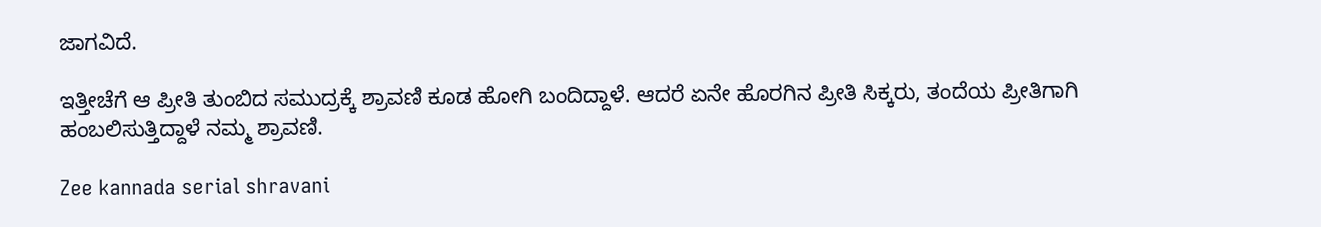ಜಾಗವಿದೆ.

ಇತ್ತೀಚೆಗೆ ಆ ಪ್ರೀತಿ ತುಂಬಿದ ಸಮುದ್ರಕ್ಕೆ ಶ್ರಾವಣಿ ಕೂಡ ಹೋಗಿ ಬಂದಿದ್ದಾಳೆ. ಆದರೆ ಏನೇ ಹೊರಗಿನ ಪ್ರೀತಿ ಸಿಕ್ಕರು, ತಂದೆಯ ಪ್ರೀತಿಗಾಗಿ ಹಂಬಲಿಸುತ್ತಿದ್ದಾಳೆ ನಮ್ಮ ಶ್ರಾವಣಿ.

Zee kannada serial shravani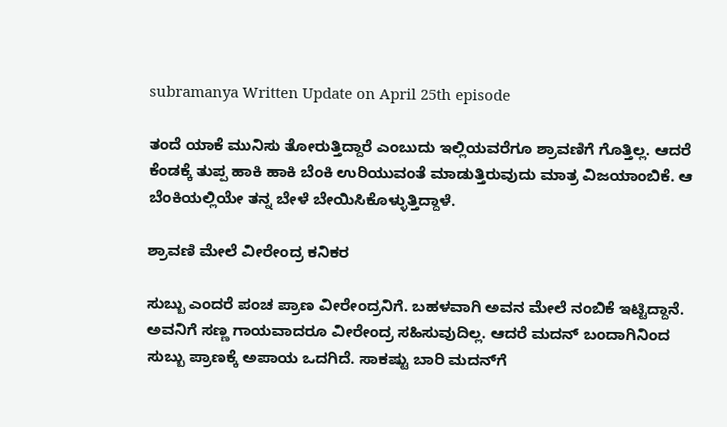subramanya Written Update on April 25th episode

ತಂದೆ ಯಾಕೆ ಮುನಿಸು ತೋರುತ್ತಿದ್ದಾರೆ ಎಂಬುದು ಇಲ್ಲಿಯವರೆಗೂ ಶ್ರಾವಣಿಗೆ ಗೊತ್ತಿಲ್ಲ. ಆದರೆ ಕೆಂಡಕ್ಕೆ ತುಪ್ಪ ಹಾಕಿ ಹಾಕಿ ಬೆಂಕಿ ಉರಿಯುವಂತೆ ಮಾಡುತ್ತಿರುವುದು ಮಾತ್ರ ವಿಜಯಾಂಬಿಕೆ. ಆ ಬೆಂಕಿಯಲ್ಲಿಯೇ ತನ್ನ ಬೇಳೆ ಬೇಯಿಸಿಕೊಳ್ಳುತ್ತಿದ್ದಾಳೆ.

ಶ್ರಾವಣಿ ಮೇಲೆ ವೀರೇಂದ್ರ ಕನಿಕರ

ಸುಬ್ಬು ಎಂದರೆ ಪಂಚ ಪ್ರಾಣ ವೀರೇಂದ್ರನಿಗೆ. ಬಹಳವಾಗಿ ಅವನ ಮೇಲೆ ನಂಬಿಕೆ ಇಟ್ಟಿದ್ದಾನೆ. ಅವನಿಗೆ ಸಣ್ಣ ಗಾಯವಾದರೂ ವೀರೇಂದ್ರ ಸಹಿಸುವುದಿಲ್ಲ. ಆದರೆ ಮದನ್ ಬಂದಾಗಿನಿಂದ ಸುಬ್ಬು ಪ್ರಾಣಕ್ಕೆ ಅಪಾಯ ಒದಗಿದೆ. ಸಾಕಷ್ಟು ಬಾರಿ ಮದನ್‌ಗೆ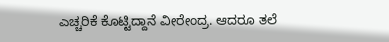ಎಚ್ಚರಿಕೆ ಕೊಟ್ಟಿದ್ದಾನೆ ವೀರೇಂದ್ರ. ಆದರೂ ತಲೆ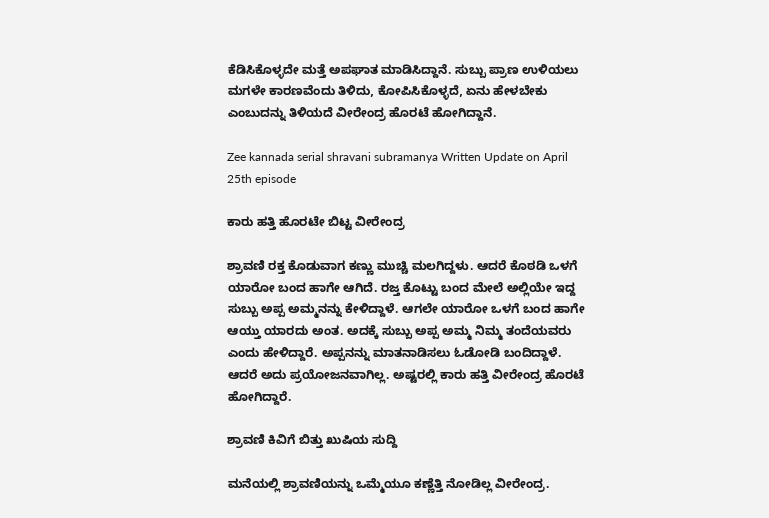ಕೆಡಿಸಿಕೊಳ್ಳದೇ ಮತ್ತೆ ಅಪಘಾತ ಮಾಡಿಸಿದ್ದಾನೆ. ಸುಬ್ಬು ಪ್ರಾಣ ಉಳಿಯಲು ಮಗಳೇ ಕಾರಣವೆಂದು ತಿಳಿದು, ಕೋಪಿಸಿಕೊಳ್ಳದೆ, ಏನು ಹೇಳಬೇಕು ಎಂಬುದನ್ನು ತಿಳಿಯದೆ ವೀರೇಂದ್ರ ಹೊರಟೆ ಹೋಗಿದ್ದಾನೆ.

Zee kannada serial shravani subramanya Written Update on April 25th episode

ಕಾರು ಹತ್ತಿ ಹೊರಟೇ ಬಿಟ್ಟ ವೀರೇಂದ್ರ

ಶ್ರಾವಣಿ ರಕ್ತ ಕೊಡುವಾಗ ಕಣ್ಣು ಮುಚ್ಚಿ ಮಲಗಿದ್ದಳು. ಆದರೆ ಕೊಠಡಿ ಒಳಗೆ ಯಾರೋ ಬಂದ ಹಾಗೇ ಆಗಿದೆ. ರಜ್ತ ಕೊಟ್ಟು ಬಂದ ಮೇಲೆ ಅಲ್ಲಿಯೇ ಇದ್ದ ಸುಬ್ಬು ಅಪ್ಪ ಅಮ್ಮನನ್ನು ಕೇಳಿದ್ದಾಳೆ. ಆಗಲೇ ಯಾರೋ ಒಳಗೆ ಬಂದ ಹಾಗೇ ಆಯ್ತು ಯಾರದು ಅಂತ. ಅದಕ್ಕೆ ಸುಬ್ಬು ಅಪ್ಪ ಅಮ್ಮ ನಿಮ್ಮ ತಂದೆಯವರು ಎಂದು ಹೇಳಿದ್ದಾರೆ. ಅಪ್ಪನನ್ನು ಮಾತನಾಡಿಸಲು ಓಡೋಡಿ ಬಂದಿದ್ದಾಳೆ. ಆದರೆ ಅದು ಪ್ರಯೋಜನವಾಗಿಲ್ಲ. ಅಷ್ಟರಲ್ಲಿ ಕಾರು ಹತ್ತಿ ವೀರೇಂದ್ರ ಹೊರಟೆ ಹೋಗಿದ್ದಾರೆ.

ಶ್ರಾವಣಿ ಕಿವಿಗೆ ಬಿತ್ತು ಖುಷಿಯ ಸುದ್ದಿ‌

ಮನೆಯಲ್ಲಿ ಶ್ರಾವಣಿಯನ್ನು ಒಮ್ಮೆಯೂ ಕಣ್ಣೆತ್ತಿ ನೋಡಿಲ್ಲ ವೀರೇಂದ್ರ.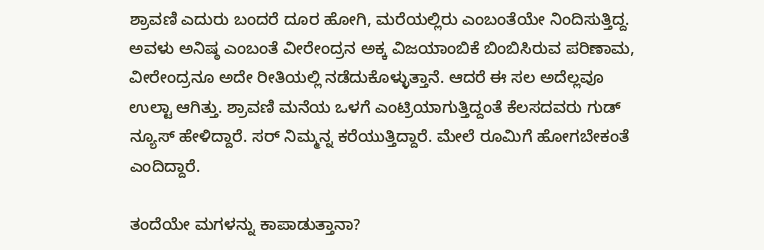ಶ್ರಾವಣಿ ಎದುರು ಬಂದರೆ ದೂರ ಹೋಗಿ, ಮರೆಯಲ್ಲಿರು ಎಂಬಂತೆಯೇ ನಿಂದಿಸುತ್ತಿದ್ದ. ಅವಳು ಅನಿಷ್ಠ ಎಂಬಂತೆ ವೀರೇಂದ್ರನ ಅಕ್ಕ ವಿಜಯಾಂಬಿಕೆ ಬಿಂಬಿಸಿರುವ ಪರಿಣಾಮ, ವೀರೇಂದ್ರನೂ ಅದೇ ರೀತಿಯಲ್ಲಿ ನಡೆದುಕೊಳ್ಳುತ್ತಾನೆ. ಆದರೆ ಈ ಸಲ ಅದೆಲ್ಲವೂ ಉಲ್ಟಾ ಆಗಿತ್ತು. ಶ್ರಾವಣಿ ಮನೆಯ ಒಳಗೆ ಎಂಟ್ರಿಯಾಗುತ್ತಿದ್ದಂತೆ ಕೆಲಸದವರು ಗುಡ್ ನ್ಯೂಸ್ ಹೇಳಿದ್ದಾರೆ. ಸರ್ ನಿಮ್ಮನ್ನ ಕರೆಯುತ್ತಿದ್ದಾರೆ. ಮೇಲೆ ರೂಮಿಗೆ ಹೋಗಬೇಕಂತೆ ಎಂದಿದ್ದಾರೆ.

ತಂದೆಯೇ ಮಗಳನ್ನು ಕಾಪಾಡುತ್ತಾನಾ?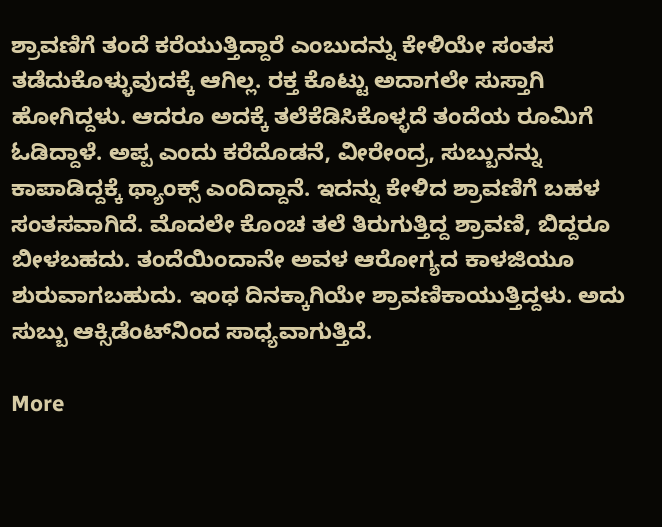ಶ್ರಾವಣಿಗೆ ತಂದೆ ಕರೆಯುತ್ತಿದ್ದಾರೆ ಎಂಬುದನ್ನು ಕೇಳಿಯೇ ಸಂತಸ ತಡೆದುಕೊಳ್ಳುವುದಕ್ಕೆ ಆಗಿಲ್ಲ. ರಕ್ತ ಕೊಟ್ಟು ಅದಾಗಲೇ ಸುಸ್ತಾಗಿ ಹೋಗಿದ್ದಳು. ಆದರೂ ಅದಕ್ಕೆ ತಲೆಕೆಡಿಸಿಕೊಳ್ಳದೆ ತಂದೆಯ ರೂಮಿಗೆ ಓಡಿದ್ದಾಳೆ. ಅಪ್ಪ ಎಂದು ಕರೆದೊಡನೆ, ವೀರೇಂದ್ರ, ಸುಬ್ಬುನನ್ನು ಕಾಪಾಡಿದ್ದಕ್ಕೆ ಥ್ಯಾಂಕ್ಸ್ ಎಂದಿದ್ದಾನೆ. ಇದನ್ನು ಕೇಳಿದ ಶ್ರಾವಣಿಗೆ ಬಹಳ ಸಂತಸವಾಗಿದೆ. ಮೊದಲೇ ಕೊಂಚ ತಲೆ ತಿರುಗುತ್ತಿದ್ದ ಶ್ರಾವಣಿ, ಬಿದ್ದರೂ ಬೀಳಬಹದು. ತಂದೆಯಿಂದಾನೇ ಅವಳ ಆರೋಗ್ಯದ ಕಾಳಜಿಯೂ ಶುರುವಾಗಬಹುದು. ಇಂಥ ದಿನಕ್ಕಾಗಿಯೇ ಶ್ರಾವಣಿ‌ಕಾಯುತ್ತಿದ್ದಳು. ಅದು ಸುಬ್ಬು ಆಕ್ಸಿಡೆಂಟ್‌ನಿಂದ ಸಾಧ್ಯವಾಗುತ್ತಿದೆ.

More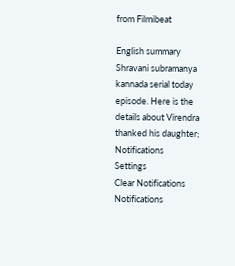from Filmibeat

English summary
Shravani subramanya kannada serial today episode. Here is the details about Virendra thanked his daughter;
Notifications
Settings
Clear Notifications
Notifications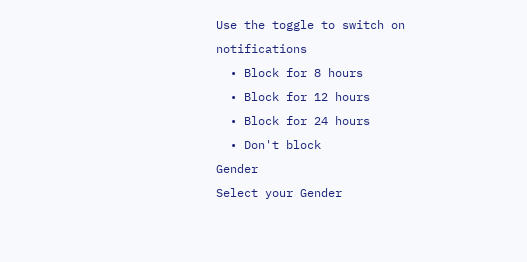Use the toggle to switch on notifications
  • Block for 8 hours
  • Block for 12 hours
  • Block for 24 hours
  • Don't block
Gender
Select your Gender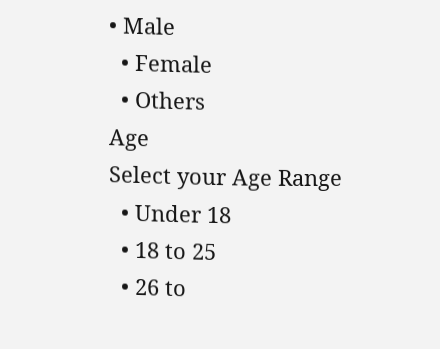• Male
  • Female
  • Others
Age
Select your Age Range
  • Under 18
  • 18 to 25
  • 26 to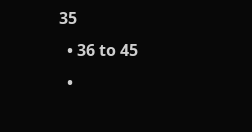35
  • 36 to 45
  •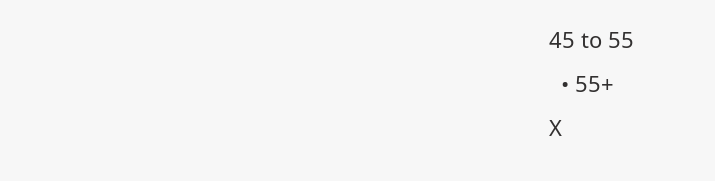45 to 55
  • 55+
X